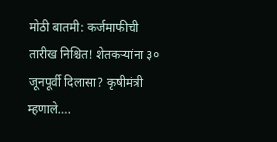मोठी बातमी: कर्जमाफीची तारीख निश्चित! शेतकऱ्यांना ३० जूनपूर्वी दिलासा? कृषीमंत्री म्हणाले….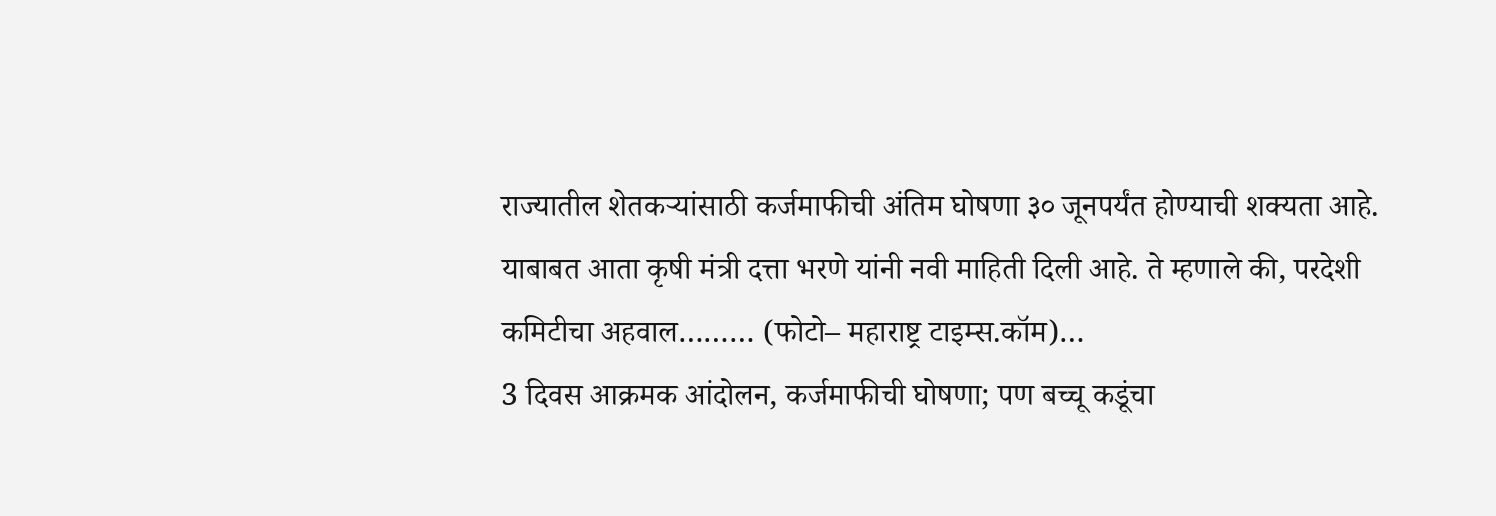राज्यातील शेतकऱ्यांसाठी कर्जमाफीची अंतिम घोषणा ३० जूनपर्यंत होण्याची शक्यता आहे. याबाबत आता कृषी मंत्री दत्ता भरणे यांनी नवी माहिती दिली आहे. ते म्हणाले की, परदेशी कमिटीचा अहवाल……… (फोटो– महाराष्ट्र टाइम्स.कॉम)…
3 दिवस आक्रमक आंदोलन, कर्जमाफीची घोषणा; पण बच्चू कडूंचा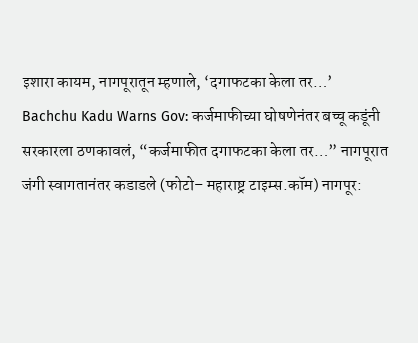इशारा कायम, नागपूरातून म्हणाले, ‘दगाफटका केला तर…’
Bachchu Kadu Warns Gov: कर्जमाफीच्या घोषणेनंतर बच्चू कडूंनी सरकारला ठणकावलं, “कर्जमाफीत दगाफटका केला तर…” नागपूरात जंगी स्वागतानंतर कडाडले (फोटो– महाराष्ट्र टाइम्स.कॉम) नागपूर: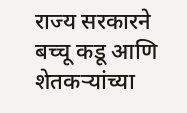राज्य सरकारने बच्चू कडू आणि शेतकऱ्यांच्या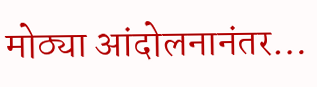मोठ्या आंदोलनानंतर…